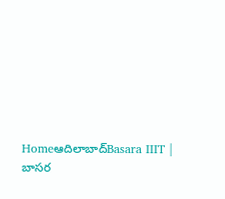Homeఆదిలాబాద్Basara IIIT | బాసర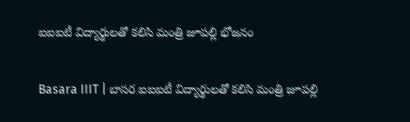ఐఐఐటీ విద్యార్థులతో కలిసి మంత్రి జూపల్లి భోజనం

Basara IIIT | బాసర ఐఐఐటీ విద్యార్థులతో కలిసి మంత్రి జూపల్లి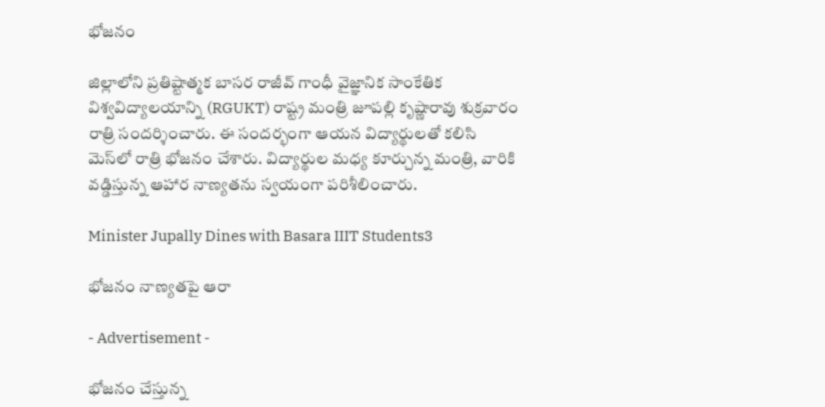భోజనం

జిల్లాలోని ప్రతిష్టాత్మక బాసర రాజీవ్ గాంధీ వైజ్ఞానిక సాంకేతిక విశ్వవిద్యాలయాన్ని (RGUKT) రాష్ట్ర మంత్రి జూపల్లి కృష్ణారావు శుక్రవారం రాత్రి సందర్శించారు. ఈ సందర్భంగా ఆయన విద్యార్థులతో కలిసి మెస్‌లో రాత్రి భోజనం చేశారు. విద్యార్థుల మధ్య కూర్చున్న మంత్రి, వారికి వడ్డిస్తున్న ఆహార నాణ్యతను స్వయంగా పరిశీలించారు.

Minister Jupally Dines with Basara IIIT Students3

భోజనం నాణ్యతపై ఆరా

- Advertisement -

భోజనం చేస్తున్న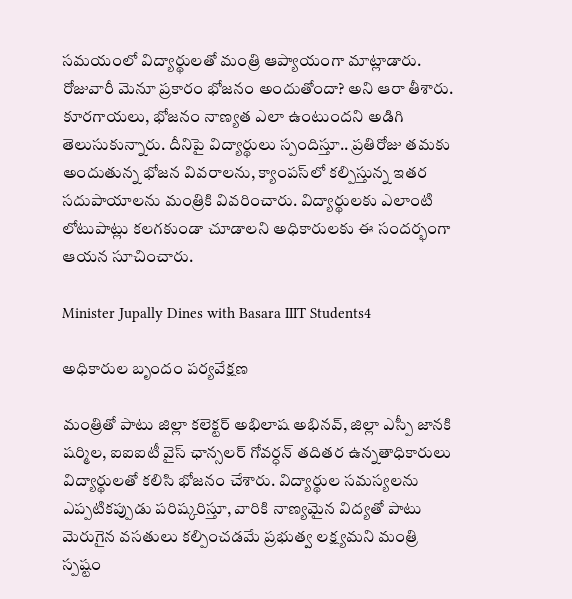సమయంలో విద్యార్థులతో మంత్రి ఆప్యాయంగా మాట్లాడారు. రోజువారీ మెనూ ప్రకారం భోజనం అందుతోందా? అని ఆరా తీశారు. కూరగాయలు, భోజనం నాణ్యత ఎలా ఉంటుందని అడిగి తెలుసుకున్నారు. దీనిపై విద్యార్థులు స్పందిస్తూ.. ప్రతిరోజు తమకు అందుతున్న భోజన వివరాలను, క్యాంపస్‌లో కల్పిస్తున్న ఇతర సదుపాయాలను మంత్రికి వివరించారు. విద్యార్థులకు ఎలాంటి లోటుపాట్లు కలగకుండా చూడాలని అధికారులకు ఈ సందర్భంగా ఆయన సూచించారు.

Minister Jupally Dines with Basara IIIT Students4

అధికారుల బృందం పర్యవేక్షణ

మంత్రితో పాటు జిల్లా కలెక్టర్ అభిలాష అభినవ్, జిల్లా ఎస్పీ జానకి షర్మిల, ఐఐఐటీ వైస్ ఛాన్సలర్ గోవర్ధన్ తదితర ఉన్నతాధికారులు విద్యార్థులతో కలిసి భోజనం చేశారు. విద్యార్థుల సమస్యలను ఎప్పటికప్పుడు పరిష్కరిస్తూ, వారికి నాణ్యమైన విద్యతో పాటు మెరుగైన వసతులు కల్పించడమే ప్రభుత్వ లక్ష్యమని మంత్రి స్పష్టం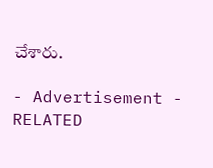చేశారు.

- Advertisement -
RELATED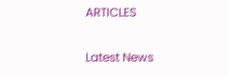ARTICLES

Latest News